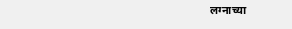लग्नाच्या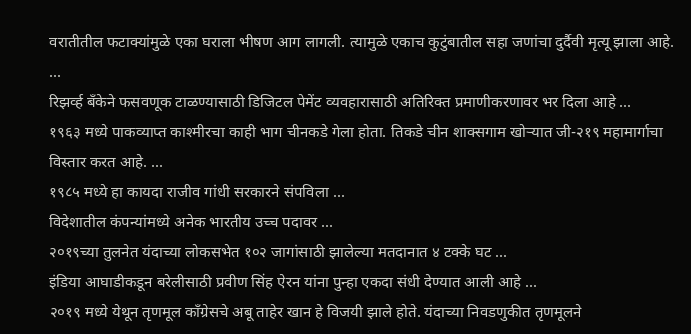वरातीतील फटाक्यांमुळे एका घराला भीषण आग लागली. त्यामुळे एकाच कुटुंबातील सहा जणांचा दुर्दैवी मृत्यू झाला आहे. ...
रिझर्व्ह बँकेने फसवणूक टाळण्यासाठी डिजिटल पेमेंट व्यवहारासाठी अतिरिक्त प्रमाणीकरणावर भर दिला आहे ...
१९६३ मध्ये पाकव्याप्त काश्मीरचा काही भाग चीनकडे गेला होता. तिकडे चीन शाक्सगाम खोऱ्यात जी-२१९ महामार्गाचा विस्तार करत आहे. ...
१९८५ मध्ये हा कायदा राजीव गांधी सरकारने संपविला ...
विदेशातील कंपन्यांमध्ये अनेक भारतीय उच्च पदावर ...
२०१९च्या तुलनेत यंदाच्या लोकसभेत १०२ जागांसाठी झालेल्या मतदानात ४ टक्के घट ...
इंडिया आघाडीकडून बरेलीसाठी प्रवीण सिंह ऐरन यांना पुन्हा एकदा संधी देण्यात आली आहे ...
२०१९ मध्ये येथून तृणमूल कॉंग्रेसचे अबू ताहेर खान हे विजयी झाले होते. यंदाच्या निवडणुकीत तृणमूलने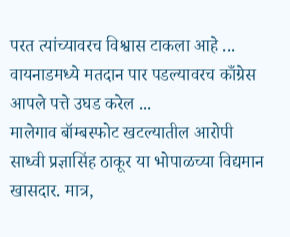परत त्यांच्यावरच विश्वास टाकला आहे ...
वायनाडमध्ये मतदान पार पडल्यावरच काँग्रेस आपले पत्ते उघड करेल ...
मालेगाव बॉम्बस्फोट खटल्यातील आरोपी साध्वी प्रज्ञासिंह ठाकूर या भोपाळच्या विद्यमान खासदार. मात्र,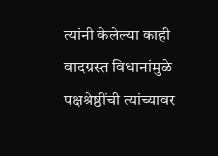त्यांनी केलेल्या काही वादग्रस्त विधानांमुळे पक्षश्रेष्ठींची त्यांच्यावर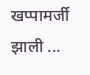खप्पामर्जी झाली ...